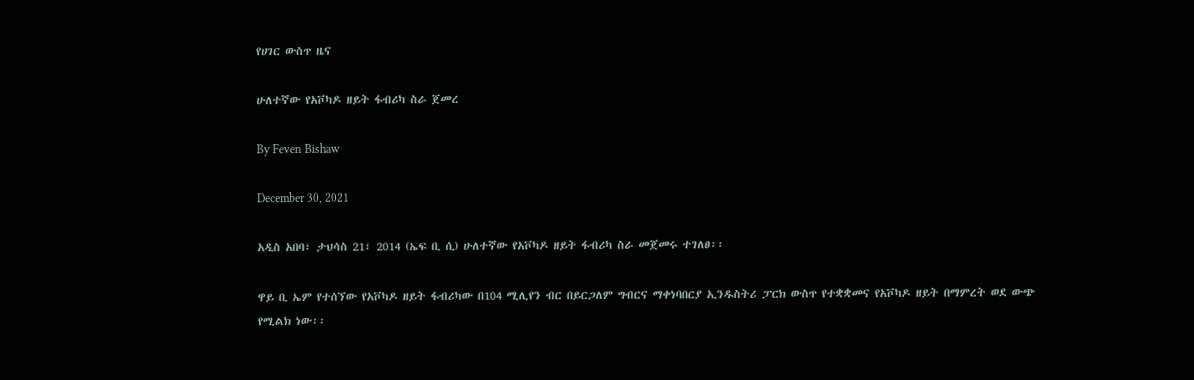የሀገር ውስጥ ዜና

ሁለተኛው የአቮካዶ ዘይት ፋብሪካ ስራ ጀመረ

By Feven Bishaw

December 30, 2021

አዲስ አበባ፣ ታህሳስ 21፣ 2014 (ኤፍ ቢ ሲ) ሁለተኛው የአቮካዶ ዘይት ፋብሪካ ስራ መጀመሩ ተገለፀ፡፡

ዋይ ቢ ኤም የተሰኘው የአቮካዶ ዘይት ፋብሪካው በ104 ሚሊየን ብር በይርጋለም ግብርና ማቀነባበርያ ኢንዱስትሪ ፓርክ ውስጥ የተቋቋመና የአቮካዶ ዘይት በማምረት ወደ ውጭ የሚልክ ነው፡፡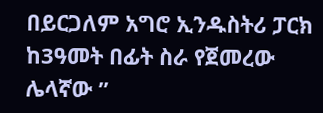በይርጋለም አግሮ ኢንዱስትሪ ፓርክ ከ3ዓመት በፊት ስራ የጀመረው ሌላኛው ”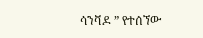ሳንቫዶ ” የተሰኘው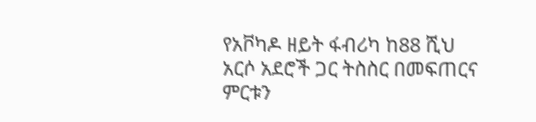የአቮካዶ ዘይት ፋብሪካ ከ88 ሺህ አርሶ አደሮች ጋር ትስስር በመፍጠርና ምርቱን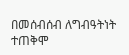በመሰብሰብ ለግብዓትነት ተጠቅሞ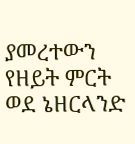ያመረተውን የዘይት ምርት ወደ ኔዘርላንድ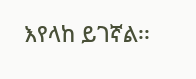እየላከ ይገኛል፡፡